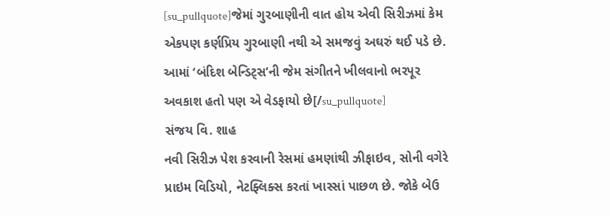[su_pullquote]જેમાં ગુરબાણીની વાત હોય એવી સિરીઝમાં કેમ એકપણ કર્ણપ્રિય ગુરબાણી નથી એ સમજવું અઘરું થઈ પડે છે. આમાં ‘બંદિશ બેન્ડિટ્સ’ની જેમ સંગીતને ખીલવાનો ભરપૂર અવકાશ હતો પણ એ વેડફાયો છે[/su_pullquote]
સંજય વિ. શાહ
નવી સિરીઝ પેશ કરવાની રેસમાં હમણાંથી ઝીફાઇવ, સોની વગેરે પ્રાઇમ વિડિયો, નેટફ્લિક્સ કરતાં ખાસ્સાં પાછળ છે. જોકે બેઉ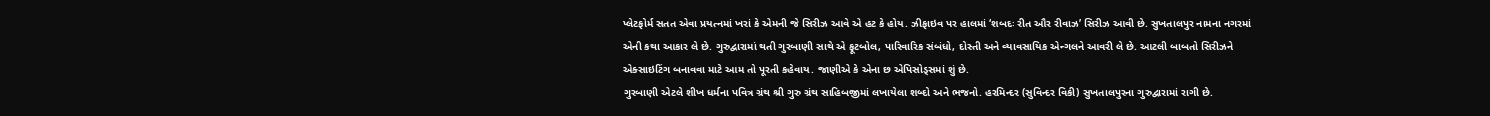પ્લેટફોર્મ સતત એવા પ્રયત્નમાં ખરાં કે એમની જે સિરીઝ આવે એ હટ કે હોય. ઝીફાઇવ પર હાલમાં ‘શબદઃ રીત ઔર રીવાઝ’ સિરીઝ આવી છે. સુખતાલપુર નામના નગરમાં એની કથા આકાર લે છે. ગુરુદ્વારામાં થતી ગુરબાણી સાથે એ ફૂટબોલ, પારિવારિક સંબંધો, દોસ્તી અને વ્યાવસાયિક એન્ગલને આવરી લે છે. આટલી બાબતો સિરીઝને એક્સાઇટિંગ બનાવવા માટે આમ તો પૂરતી કહેવાય. જાણીએ કે એના છ એપિસોડ્સમાં શું છે.
ગુરબાણી એટલે શીખ ધર્મના પવિત્ર ગ્રંથ શ્રી ગુરુ ગ્રંથ સાહિબજીમાં લખાયેલા શબ્દો અને ભજનો. હરમિન્દર (સુવિન્દર વિકી) સુખતાલપુરના ગુરુદ્વારામાં રાગી છે.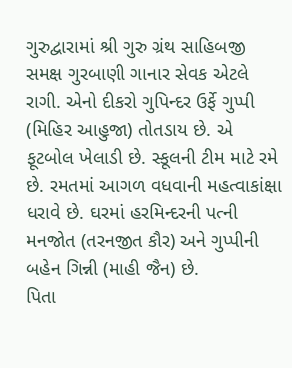ગુરુદ્વારામાં શ્રી ગુરુ ગ્રંથ સાહિબજી સમક્ષ ગુરબાણી ગાનાર સેવક એટલે રાગી. એનો દીકરો ગુપિન્દર ઉર્ફે ગુપ્પી (મિહિર આહુજા) તોતડાય છે. એ ફૂટબોલ ખેલાડી છે. સ્કૂલની ટીમ માટે રમે છે. રમતમાં આગળ વધવાની મહત્વાકાંક્ષા ધરાવે છે. ઘરમાં હરમિન્દરની પત્ની મનજોત (તરનજીત કૌર) અને ગુપ્પીની બહેન ગિન્ની (માહી જૈન) છે.
પિતા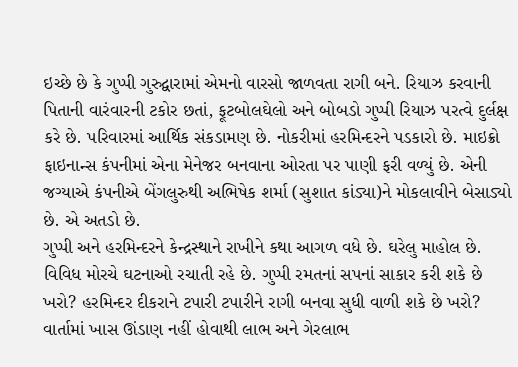ઇચ્છે છે કે ગુપ્પી ગુરુદ્વારામાં એમનો વારસો જાળવતા રાગી બને. રિયાઝ કરવાની પિતાની વારંવારની ટકોર છતાં, ફૂટબોલઘેલો અને બોબડો ગુપ્પી રિયાઝ પરત્વે દુર્લક્ષ કરે છે. પરિવારમાં આર્થિક સંકડામણ છે. નોકરીમાં હરમિન્દરને પડકારો છે. માઇક્રો ફાઇનાન્સ કંપનીમાં એના મેનેજર બનવાના ઓરતા પર પાણી ફરી વળ્યું છે. એની જગ્યાએ કંપનીએ બેંગલુરુથી અભિષેક શર્મા (સુશાત કાંડ્યા)ને મોકલાવીને બેસાડ્યો છે. એ અતડો છે.
ગુપ્પી અને હરમિન્દરને કેન્દ્રસ્થાને રાખીને કથા આગળ વધે છે. ઘરેલુ માહોલ છે. વિવિધ મોરચે ઘટનાઓ રચાતી રહે છે. ગુપ્પી રમતનાં સપનાં સાકાર કરી શકે છે ખરો? હરમિન્દર દીકરાને ટપારી ટપારીને રાગી બનવા સુધી વાળી શકે છે ખરો? વાર્તામાં ખાસ ઊંડાણ નહીં હોવાથી લાભ અને ગેરલાભ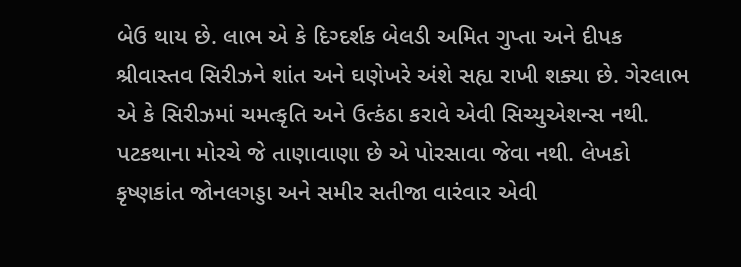બેઉ થાય છે. લાભ એ કે દિગ્દર્શક બેલડી અમિત ગુપ્તા અને દીપક શ્રીવાસ્તવ સિરીઝને શાંત અને ઘણેખરે અંશે સહ્ય રાખી શક્યા છે. ગેરલાભ એ કે સિરીઝમાં ચમત્કૃતિ અને ઉત્કંઠા કરાવે એવી સિચ્યુએશન્સ નથી. પટકથાના મોરચે જે તાણાવાણા છે એ પોરસાવા જેવા નથી. લેખકો કૃષ્ણકાંત જોનલગડ્ડા અને સમીર સતીજા વારંવાર એવી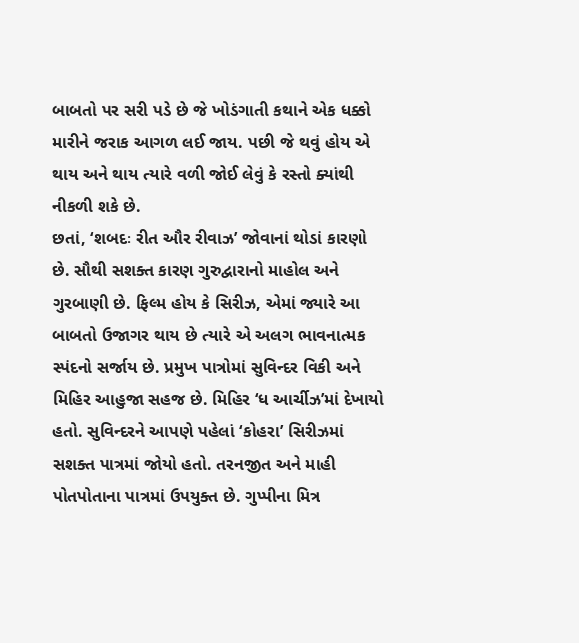બાબતો પર સરી પડે છે જે ખોડંગાતી કથાને એક ધક્કો મારીને જરાક આગળ લઈ જાય. પછી જે થવું હોય એ થાય અને થાય ત્યારે વળી જોઈ લેવું કે રસ્તો ક્યાંથી નીકળી શકે છે.
છતાં, ‘શબદઃ રીત ઔર રીવાઝ’ જોવાનાં થોડાં કારણો છે. સૌથી સશક્ત કારણ ગુરુદ્વારાનો માહોલ અને ગુરબાણી છે. ફિલ્મ હોય કે સિરીઝ, એમાં જ્યારે આ બાબતો ઉજાગર થાય છે ત્યારે એ અલગ ભાવનાત્મક સ્પંદનો સર્જાય છે. પ્રમુખ પાત્રોમાં સુવિન્દર વિકી અને મિહિર આહુજા સહજ છે. મિહિર ‘ધ આર્ચીઝ’માં દેખાયો હતો. સુવિન્દરને આપણે પહેલાં ‘કોહરા’ સિરીઝમાં સશક્ત પાત્રમાં જોયો હતો. તરનજીત અને માહી પોતપોતાના પાત્રમાં ઉપયુક્ત છે. ગુપ્પીના મિત્ર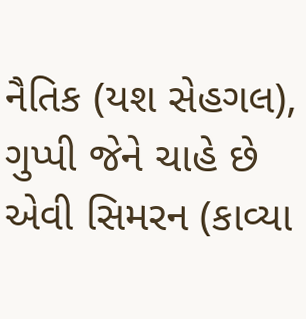નૈતિક (યશ સેહગલ), ગુપ્પી જેને ચાહે છે એવી સિમરન (કાવ્યા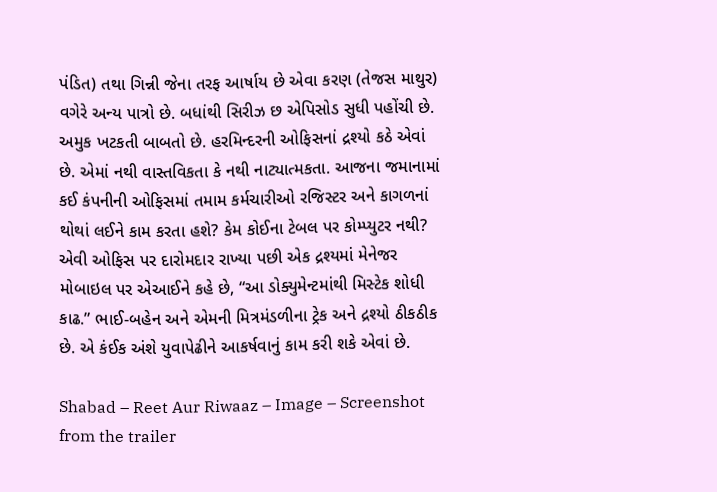પંડિત) તથા ગિન્ની જેના તરફ આર્ષાય છે એવા કરણ (તેજસ માથુર) વગેરે અન્ય પાત્રો છે. બધાંથી સિરીઝ છ એપિસોડ સુધી પહોંચી છે.
અમુક ખટકતી બાબતો છે. હરમિન્દરની ઓફિસનાં દ્રશ્યો કઠે એવાં છે. એમાં નથી વાસ્તવિકતા કે નથી નાટ્યાત્મકતા. આજના જમાનામાં કઈ કંપનીની ઓફિસમાં તમામ કર્મચારીઓ રજિસ્ટર અને કાગળનાં થોથાં લઈને કામ કરતા હશે? કેમ કોઈના ટેબલ પર કોમ્પ્યુટર નથી? એવી ઓફિસ પર દારોમદાર રાખ્યા પછી એક દ્રશ્યમાં મેનેજર મોબાઇલ પર એઆઈને કહે છે, “આ ડોક્યુમેન્ટમાંથી મિસ્ટેક શોધી કાઢ.” ભાઈ-બહેન અને એમની મિત્રમંડળીના ટ્રેક અને દ્રશ્યો ઠીકઠીક છે. એ કંઈક અંશે યુવાપેઢીને આકર્ષવાનું કામ કરી શકે એવાં છે.

Shabad – Reet Aur Riwaaz – Image – Screenshot from the trailer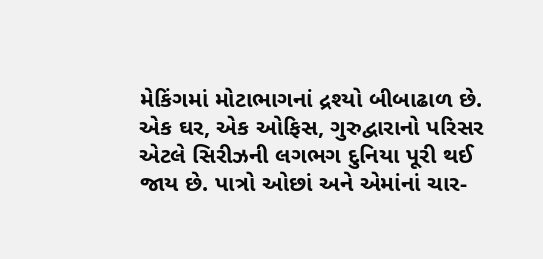મેકિંગમાં મોટાભાગનાં દ્રશ્યો બીબાઢાળ છે. એક ઘર, એક ઓફિસ, ગુરુદ્વારાનો પરિસર એટલે સિરીઝની લગભગ દુનિયા પૂરી થઈ જાય છે. પાત્રો ઓછાં અને એમાંનાં ચાર-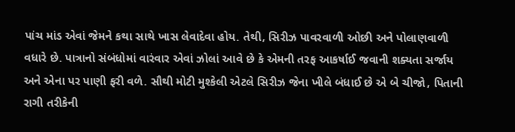પાંચ માંડ એવાં જેમને કથા સાથે ખાસ લેવાદેવા હોય. તેથી, સિરીઝ પાવરવાળી ઓછી અને પોલાણવાળી વધારે છે. પાત્રાનો સંબંધોમાં વારંવાર એવાં ઝોલાં આવે છે કે એમની તરફ આકર્ષાઈ જવાની શક્યતા સર્જાય અને એના પર પાણી ફરી વળે. સૌથી મોટી મુશ્કેલી એટલે સિરીઝ જેના ખીલે બંધાઈ છે એ બે ચીજો, પિતાની રાગી તરીકેની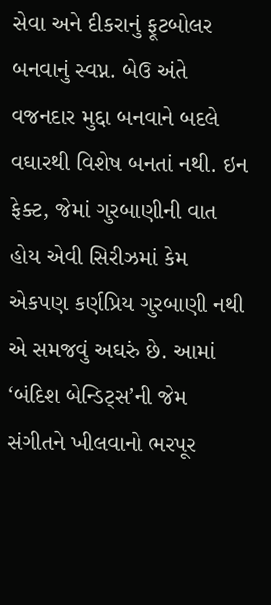સેવા અને દીકરાનું ફૂટબોલર બનવાનું સ્વપ્ન. બેઉ અંતે વજનદાર મુદ્દા બનવાને બદલે વઘારથી વિશેષ બનતાં નથી. ઇન ફેક્ટ, જેમાં ગુરબાણીની વાત હોય એવી સિરીઝમાં કેમ એકપણ કર્ણપ્રિય ગુરબાણી નથી એ સમજવું અઘરું છે. આમાં ‘બંદિશ બેન્ડિટ્સ’ની જેમ સંગીતને ખીલવાનો ભરપૂર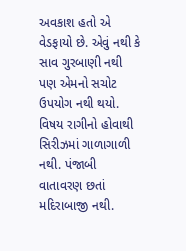અવકાશ હતો એ વેડફાયો છે. એવું નથી કે સાવ ગુરબાણી નથી પણ એમનો સચોટ ઉપયોગ નથી થયો.
વિષય રાગીનો હોવાથી સિરીઝમાં ગાળાગાળી નથી. પંજાબી વાતાવરણ છતાં મદિરાબાજી નથી.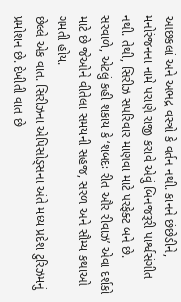આછકલાં અને અભદ્ર વસ્ત્રો કે વર્તન નથી. કાનને છંછેડીને, મનોરંજનના નામે પરાણે રાજી કરાવે એવું બિનજરૂરી પાર્શ્વસંગીત નથી. તેથી, સિરીઝ સપરિવાર માણવા માટે પરફેક્ટ બને છે. સરવાળે, એટલું કહી શકાય કે ‘શબદઃ રીત ઔર રીવાઝ’ એવા દર્શકો માટે છે જેઓને વીતેલા સમયની સહજ, સરળ અને સૌમ્ય કથાઓ ગમતી હોય.
છેલ્લે એક વાત. સિરીઝના એપિસોડ્સના અંતે મધ્ય પ્રદેશ ટુરિઝમનું પ્રમોશન છે. દેખીતી વાત છે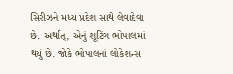સિરીઝને મધ્ય પ્રદેશ સાથે લેવાદેવા છે. અર્થાત્, એનું શૂટિંગ ભોપાલમાં થયું છે. જોકે ભોપાલનાં લોકેશન્સ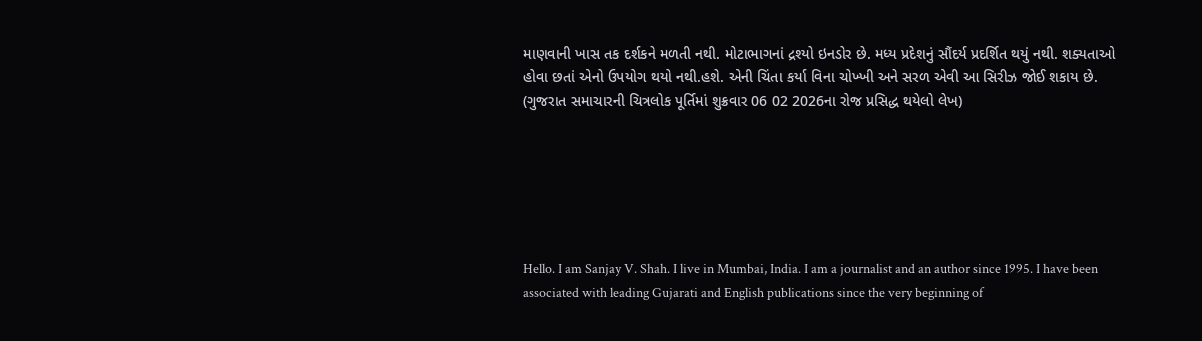માણવાની ખાસ તક દર્શકને મળતી નથી. મોટાભાગનાં દ્રશ્યો ઇનડોર છે. મધ્ય પ્રદેશનું સૌંદર્ય પ્રદર્શિત થયું નથી. શક્યતાઓ હોવા છતાં એનો ઉપયોગ થયો નથી.હશે. એની ચિંતા કર્યા વિના ચોખ્ખી અને સરળ એવી આ સિરીઝ જોઈ શકાય છે.
(ગુજરાત સમાચારની ચિત્રલોક પૂર્તિમાં શુક્રવાર 06 02 2026ના રોજ પ્રસિદ્ધ થયેલો લેખ)






Hello. I am Sanjay V. Shah. I live in Mumbai, India. I am a journalist and an author since 1995. I have been associated with leading Gujarati and English publications since the very beginning of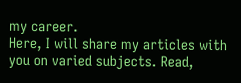my career.
Here, I will share my articles with you on varied subjects. Read,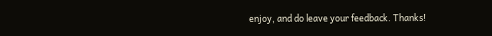enjoy, and do leave your feedback. Thanks!